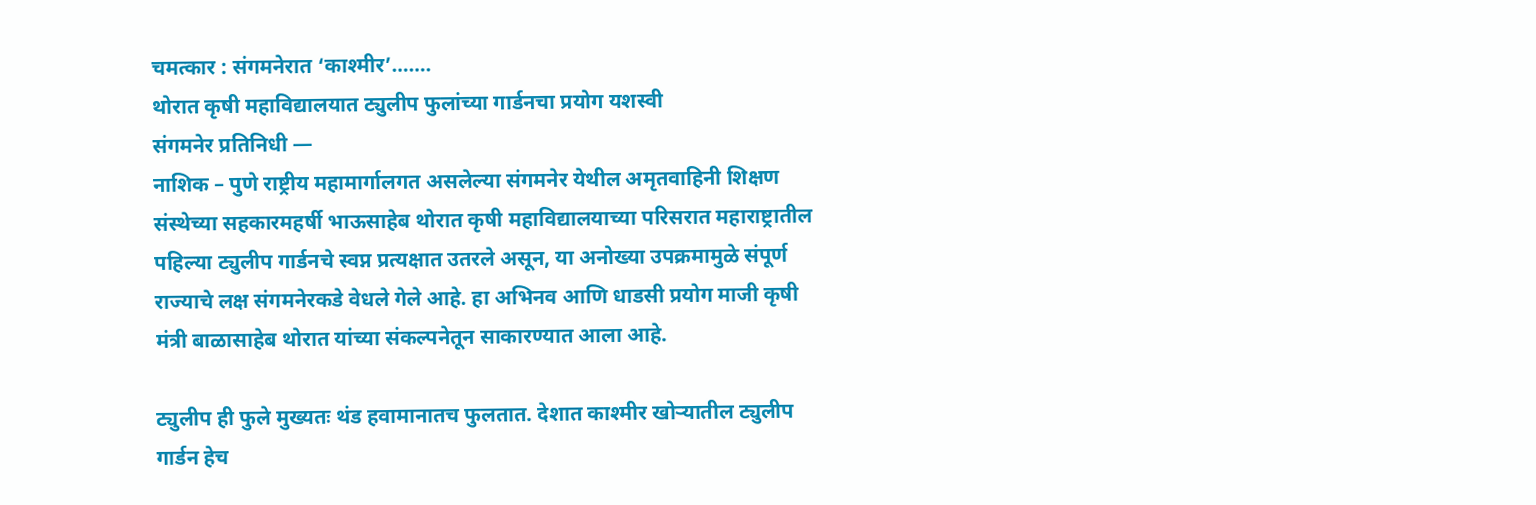चमत्कार : संगमनेरात ‘काश्मीर’…….
थोरात कृषी महाविद्यालयात ट्युलीप फुलांच्या गार्डनचा प्रयोग यशस्वी
संगमनेर प्रतिनिधी —
नाशिक – पुणे राष्ट्रीय महामार्गालगत असलेल्या संगमनेर येथील अमृतवाहिनी शिक्षण संस्थेच्या सहकारमहर्षी भाऊसाहेब थोरात कृषी महाविद्यालयाच्या परिसरात महाराष्ट्रातील पहिल्या ट्युलीप गार्डनचे स्वप्न प्रत्यक्षात उतरले असून, या अनोख्या उपक्रमामुळे संपूर्ण राज्याचे लक्ष संगमनेरकडे वेधले गेले आहे. हा अभिनव आणि धाडसी प्रयोग माजी कृषी मंत्री बाळासाहेब थोरात यांच्या संकल्पनेतून साकारण्यात आला आहे.

ट्युलीप ही फुले मुख्यतः थंड हवामानातच फुलतात. देशात काश्मीर खोऱ्यातील ट्युलीप गार्डन हेच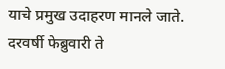याचे प्रमुख उदाहरण मानले जाते. दरवर्षी फेब्रुवारी ते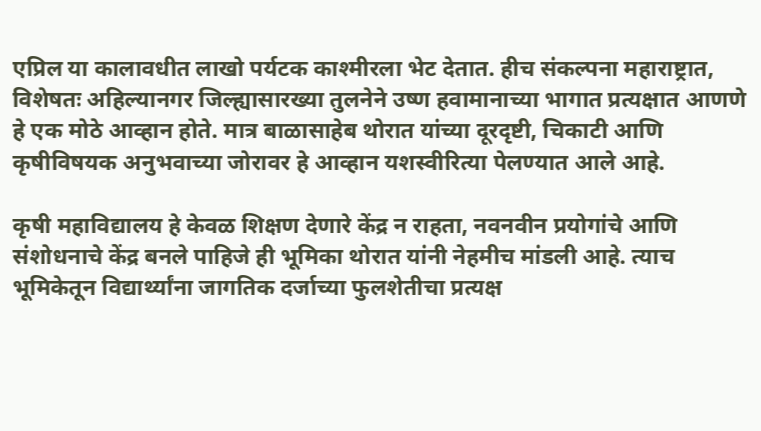एप्रिल या कालावधीत लाखो पर्यटक काश्मीरला भेट देतात. हीच संकल्पना महाराष्ट्रात, विशेषतः अहिल्यानगर जिल्ह्यासारख्या तुलनेने उष्ण हवामानाच्या भागात प्रत्यक्षात आणणे हे एक मोठे आव्हान होते. मात्र बाळासाहेब थोरात यांच्या दूरदृष्टी, चिकाटी आणि कृषीविषयक अनुभवाच्या जोरावर हे आव्हान यशस्वीरित्या पेलण्यात आले आहे.

कृषी महाविद्यालय हे केवळ शिक्षण देणारे केंद्र न राहता, नवनवीन प्रयोगांचे आणि संशोधनाचे केंद्र बनले पाहिजे ही भूमिका थोरात यांनी नेहमीच मांडली आहे. त्याच भूमिकेतून विद्यार्थ्यांना जागतिक दर्जाच्या फुलशेतीचा प्रत्यक्ष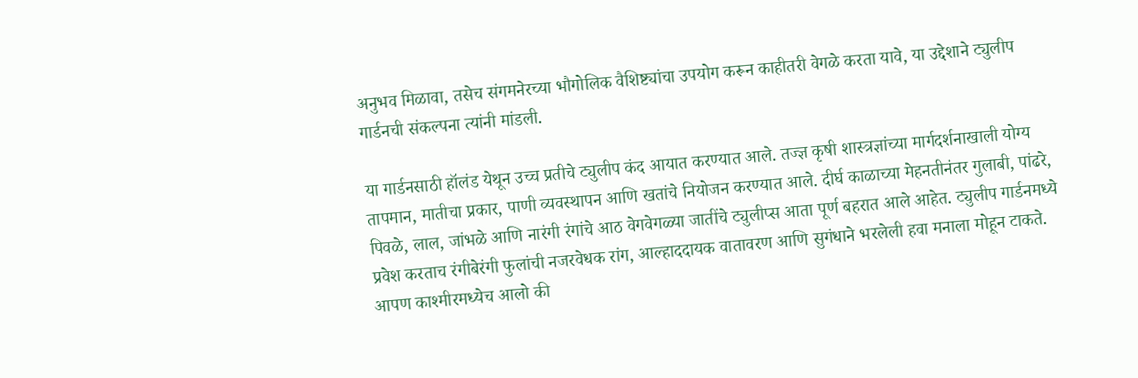अनुभव मिळावा, तसेच संगमनेरच्या भौगोलिक वैशिष्ट्यांचा उपयोग करून काहीतरी वेगळे करता यावे, या उद्देशाने ट्युलीप गार्डनची संकल्पना त्यांनी मांडली.

या गार्डनसाठी हॉलंड येथून उच्च प्रतीचे ट्युलीप कंद आयात करण्यात आले. तज्ज्ञ कृषी शास्त्रज्ञांच्या मार्गदर्शनाखाली योग्य तापमान, मातीचा प्रकार, पाणी व्यवस्थापन आणि खतांचे नियोजन करण्यात आले. दीर्घ काळाच्या मेहनतीनंतर गुलाबी, पांढरे, पिवळे, लाल, जांभळे आणि नारंगी रंगांचे आठ वेगवेगळ्या जातींचे ट्युलीप्स आता पूर्ण बहरात आले आहेत. ट्युलीप गार्डनमध्ये प्रवेश करताच रंगीबेरंगी फुलांची नजरवेधक रांग, आल्हाददायक वातावरण आणि सुगंधाने भरलेली हवा मनाला मोहून टाकते. आपण काश्मीरमध्येच आलो की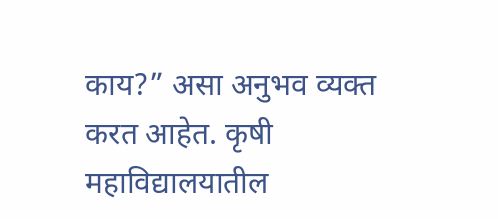काय?” असा अनुभव व्यक्त करत आहेत. कृषी महाविद्यालयातील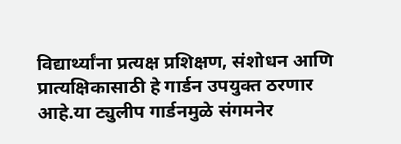विद्यार्थ्यांना प्रत्यक्ष प्रशिक्षण, संशोधन आणि प्रात्यक्षिकासाठी हे गार्डन उपयुक्त ठरणार आहे.या ट्युलीप गार्डनमुळे संगमनेर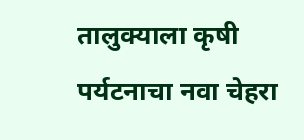तालुक्याला कृषी पर्यटनाचा नवा चेहरा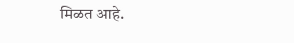मिळत आहे.